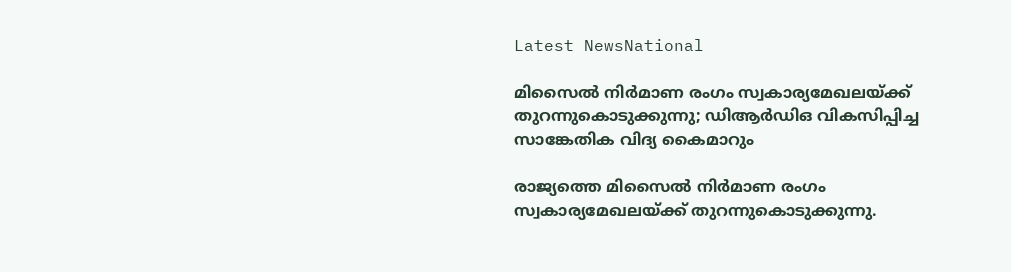Latest NewsNational

മിസൈല്‍ നിര്‍മാണ രംഗം സ്വകാര്യമേഖലയ്ക്ക് തുറന്നുകൊടുക്കുന്നു; ഡിആര്‍ഡിഒ വികസിപ്പിച്ച സാങ്കേതിക വിദ്യ കൈമാറും

രാജ്യത്തെ മിസൈല്‍ നിര്‍മാണ രംഗം സ്വകാര്യമേഖലയ്ക്ക് തുറന്നുകൊടുക്കുന്നു.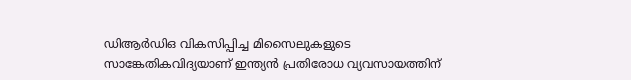ഡിആര്‍ഡിഒ വികസിപ്പിച്ച മിസൈലുകളുടെ സാങ്കേതികവിദ്യയാണ് ഇന്ത്യന്‍ പ്രതിരോധ വ്യവസായത്തിന്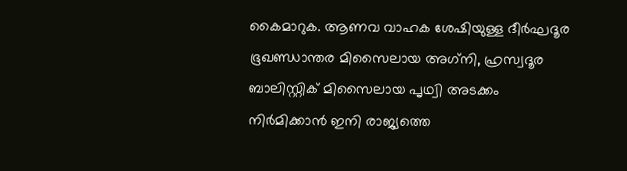കൈമാറുക. ആണവ വാഹക ശേഷിയുള്ള ദീര്‍ഘദൂര ഭൂഖണ്ഡാന്തര മിസൈലായ അഗ്‌നി, ഹ്രസ്വദൂര ബാലിസ്റ്റിക് മിസൈലായ പൃഥ്വി അടക്കം നിര്‍മിക്കാന്‍ ഇനി രാജ്യത്തെ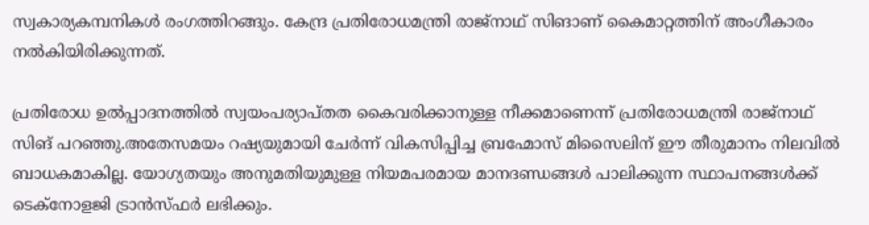സ്വകാര്യകമ്പനികള്‍ രംഗത്തിറങ്ങും. കേന്ദ്ര പ്രതിരോധമന്ത്രി രാജ്‌നാഥ് സിങാണ് കൈമാറ്റത്തിന് അംഗീകാരം നല്‍കിയിരിക്കുന്നത്.

പ്രതിരോധ ഉല്‍പ്പാദനത്തില്‍ സ്വയംപര്യാപ്തത കൈവരിക്കാനുള്ള നീക്കമാണെന്ന് പ്രതിരോധമന്ത്രി രാജ്‌നാഥ് സിങ് പറഞ്ഞു.അതേസമയം റഷ്യയുമായി ചേര്‍ന്ന് വികസിപ്പിച്ച ബ്രഹ്മോസ് മിസൈലിന് ഈ തീരുമാനം നിലവില്‍ ബാധകമാകില്ല. യോഗ്യതയും അനുമതിയുമുള്ള നിയമപരമായ മാനദണ്ഡങ്ങള്‍ പാലിക്കുന്ന സ്ഥാപനങ്ങള്‍ക്ക് ടെക്‌നോളജി ട്രാന്‍സ്ഫര്‍ ലഭിക്കും.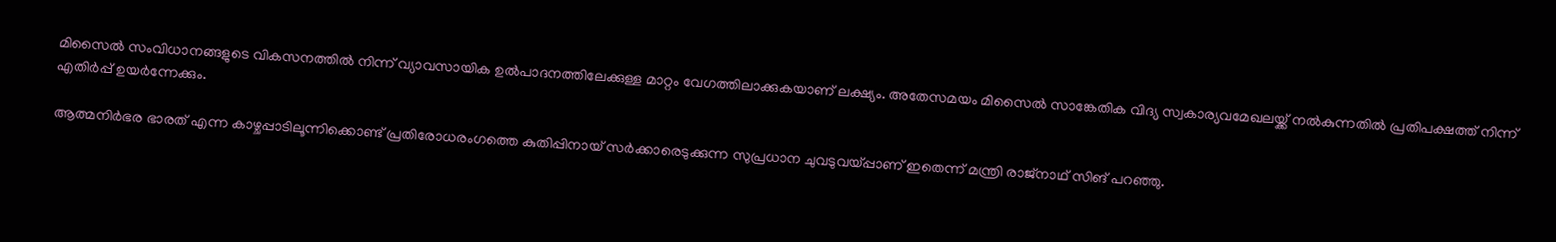മിസൈല്‍ സംവിധാനങ്ങളുടെ വികസനത്തില്‍ നിന്ന് വ്യാവസായിക ഉല്‍പാദനത്തിലേക്കുള്ള മാറ്റം വേഗത്തിലാക്കുകയാണ് ലക്ഷ്യം. അതേസമയം മിസൈല്‍ സാങ്കേതിക വിദ്യ സ്വകാര്യവമേഖലയ്ക്ക് നല്‍കുന്നതില്‍ പ്രതിപക്ഷത്ത് നിന്ന് എതിര്‍പ്പ് ഉയര്‍ന്നേക്കും.

ആത്മനിര്‍ഭര ഭാരത് എന്ന കാഴ്ചപ്പാടിലൂന്നിക്കൊണ്ട് പ്രതിരോധരംഗത്തെ കുതിപ്പിനായ് സര്‍ക്കാരെടുക്കുന്ന സുപ്രധാന ചുവടുവയ്പ്പാണ് ഇതെന്ന് മന്ത്രി രാജ്‌നാഥ് സിങ് പറഞ്ഞു.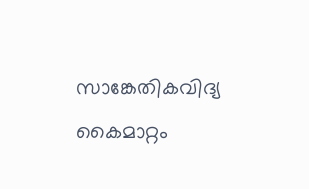സാങ്കേതികവിദ്യ കൈമാറ്റം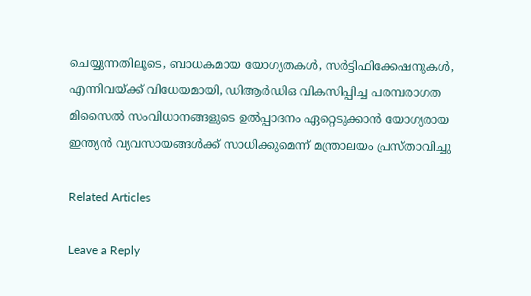ചെയ്യുന്നതിലൂടെ, ബാധകമായ യോഗ്യതകള്‍, സര്‍ട്ടിഫിക്കേഷനുകള്‍, എന്നിവയ്ക്ക് വിധേയമായി, ഡിആര്‍ഡിഒ വികസിപ്പിച്ച പരമ്പരാഗത മിസൈല്‍ സംവിധാനങ്ങളുടെ ഉല്‍പ്പാദനം ഏറ്റെടുക്കാന്‍ യോഗ്യരായ ഇന്ത്യന്‍ വ്യവസായങ്ങള്‍ക്ക് സാധിക്കുമെന്ന് മന്ത്രാലയം പ്രസ്താവിച്ചു

Related Articles

Leave a Reply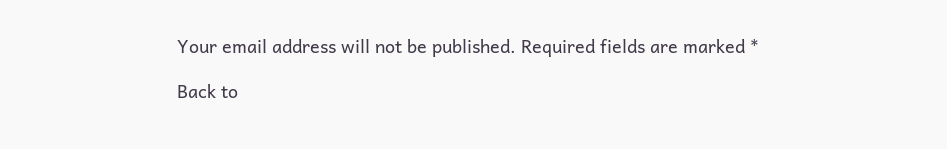Your email address will not be published. Required fields are marked *

Back to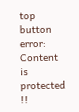top button
error: Content is protected !!